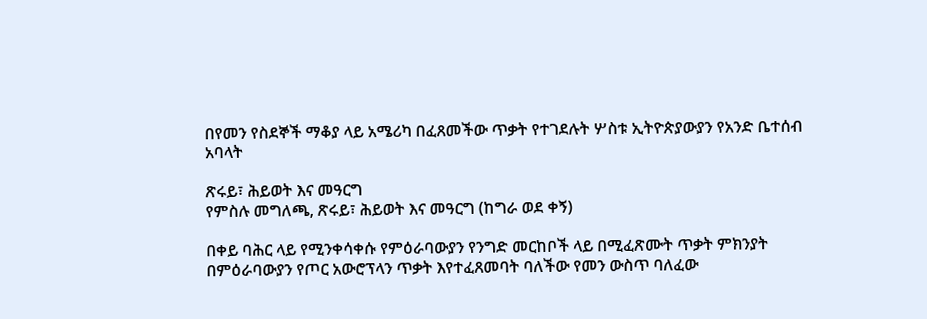በየመን የስደኞች ማቆያ ላይ አሜሪካ በፈጸመችው ጥቃት የተገደሉት ሦስቱ ኢትዮጵያውያን የአንድ ቤተሰብ አባላት

ጽሩይ፣ ሕይወት እና መዓርግ
የምስሉ መግለጫ, ጽሩይ፣ ሕይወት እና መዓርግ (ከግራ ወደ ቀኝ)

በቀይ ባሕር ላይ የሚንቀሳቀሱ የምዕራባውያን የንግድ መርከቦች ላይ በሚፈጽሙት ጥቃት ምክንያት በምዕራባውያን የጦር አውሮፕላን ጥቃት እየተፈጸመባት ባለችው የመን ውስጥ ባለፈው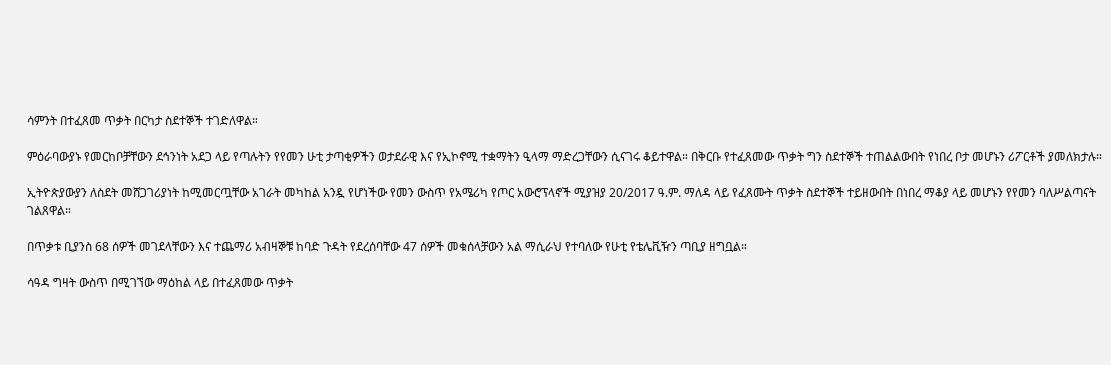ሳምንት በተፈጸመ ጥቃት በርካታ ስደተኞች ተገድለዋል።

ምዕራባውያኑ የመርከቦቻቸውን ደኅንነት አደጋ ላይ የጣሉትን የየመን ሁቲ ታጣቂዎችን ወታደራዊ እና የኢኮኖሚ ተቋማትን ዒላማ ማድረጋቸውን ሲናገሩ ቆይተዋል። በቅርቡ የተፈጸመው ጥቃት ግን ስደተኞች ተጠልልውበት የነበረ ቦታ መሆኑን ሪፖርቶች ያመለክታሉ።

ኢትዮጵያውያን ለስደት መሸጋገሪያነት ከሚመርጧቸው አገራት መካከል አንዷ የሆነችው የመን ውስጥ የአሜሪካ የጦር አውሮፕላኖች ሚያዝያ 20/2017 ዓ.ም. ማለዳ ላይ የፈጸሙት ጥቃት ስደተኞች ተይዘውበት በነበረ ማቆያ ላይ መሆኑን የየመን ባለሥልጣናት ገልጸዋል።

በጥቃቱ ቢያንስ 68 ሰዎች መገደላቸውን እና ተጨማሪ አብዛኞቹ ከባድ ጉዳት የደረሰባቸው 47 ሰዎች መቁሰላቻውን አል ማሲራህ የተባለው የሁቲ የቴሌቪዥን ጣቢያ ዘግቧል።

ሳዓዳ ግዛት ውስጥ በሚገኘው ማዕከል ላይ በተፈጸመው ጥቃት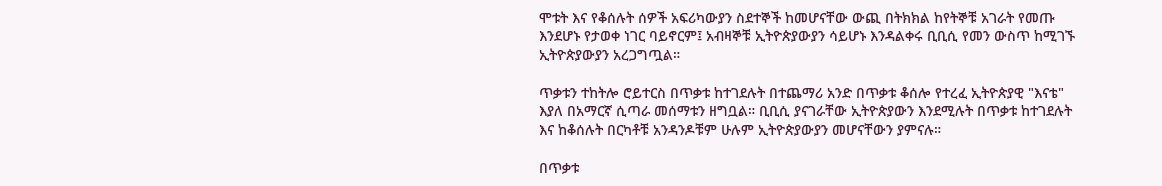ሞቱት እና የቆሰሉት ሰዎች አፍሪካውያን ስደተኞች ከመሆናቸው ውጪ በትክክል ከየትኞቹ አገራት የመጡ እንደሆኑ የታወቀ ነገር ባይኖርም፤ አብዛኞቹ ኢትዮጵያውያን ሳይሆኑ እንዳልቀሩ ቢቢሲ የመን ውስጥ ከሚገኙ ኢትዮጵያውያን አረጋግጧል።

ጥቃቱን ተከትሎ ሮይተርስ በጥቃቱ ከተገደሉት በተጨማሪ አንድ በጥቃቱ ቆሰሎ የተረፈ ኢትዮጵያዊ "እናቴ" እያለ በአማርኛ ሲጣራ መሰማቱን ዘግቧል። ቢቢሲ ያናገራቸው ኢትዮጵያውን እንደሚሉት በጥቃቱ ከተገደሉት እና ከቆሰሉት በርካቶቹ አንዳንዶቹም ሁሉም ኢትዮጵያውያን መሆናቸውን ያምናሉ።

በጥቃቱ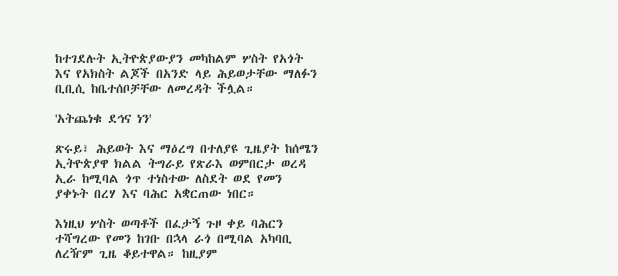ከተገደሉት ኢትዮጵያውያን መካከልም ሦስት የአጎት እና የአክስት ልጆች በአንድ ላይ ሕይወታቸው ማለፉን ቢቢሲ ከቤተሰቦቻቸው ለመረዳት ችሏል።

'አትጨነቁ ደኅና ነን'

ጽሩይ፣ ሕይወት እና ማዕረግ በተለያዩ ጊዜያት ከሰሜን ኢትዮጵያዋ ክልል ትግራይ የጽራእ ወምበርታ ወረዳ ኢራ ከሚባል ጎጥ ተነስተው ለስደት ወደ የመን ያቀኑት በረሃ እና ባሕር አቋርጠው ነበር።

እነዚህ ሦስት ወጣቶች በፈታኝ ጉዞ ቀይ ባሕርን ተሻግረው የመን ከገቡ በኋላ ራጎ በሚባል አካባቢ ለረዥም ጊዜ ቆይተዋል። ከዚያም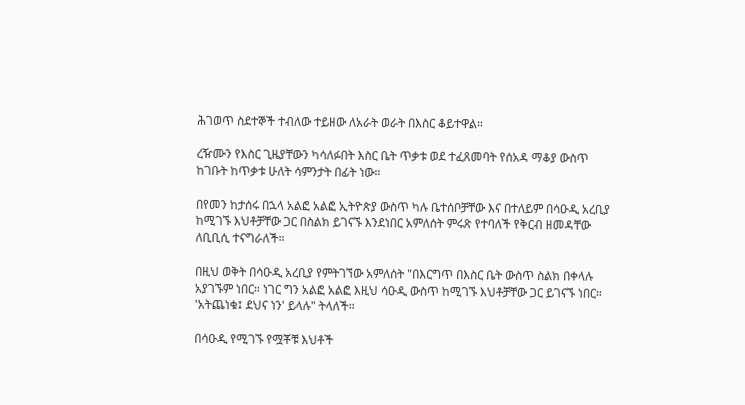ሕገወጥ ስደተኞች ተብለው ተይዘው ለአራት ወራት በእስር ቆይተዋል።

ረዥሙን የእስር ጊዜያቸውን ካሳለፉበት እስር ቤት ጥቃቱ ወደ ተፈጸመባት የሰአዳ ማቆያ ውስጥ ከገቡት ከጥቃቱ ሁለት ሳምንታት በፊት ነው።

በየመን ከታሰሩ በኋላ አልፎ አልፎ ኢትዮጵያ ውስጥ ካሉ ቤተሰቦቻቸው እና በተለይም በሳዑዲ አረቢያ ከሚገኙ እህቶቻቸው ጋር በስልክ ይገናኙ እንደነበር አምለሰት ምሩጽ የተባለች የቅርብ ዘመዳቸው ለቢቢሲ ተናግራለች።

በዚህ ወቅት በሳዑዲ አረቢያ የምትገኘው አምለሰት "በእርግጥ በእስር ቤት ውስጥ ስልክ በቀላሉ አያገኙም ነበር። ነገር ግን አልፎ አልፎ እዚህ ሳዑዲ ውስጥ ከሚገኙ እህቶቻቸው ጋር ይገናኙ ነበር። 'አትጨነቁ፤ ደህና ነን' ይላሉ" ትላለች።

በሳዑዲ የሚገኙ የሟቾቹ እህቶች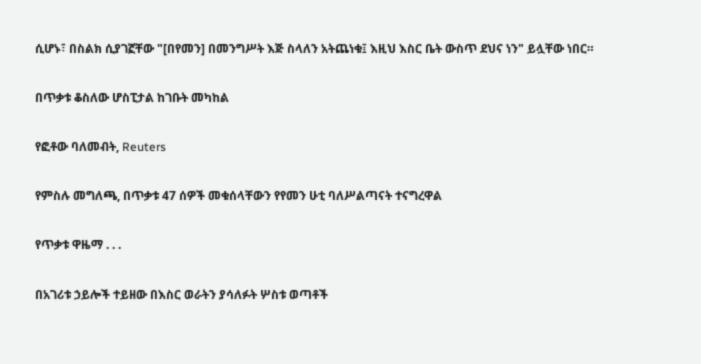ሲሆኑ፣ በስልክ ሲያገኟቸው "[በየመን] በመንግሥት እጅ ስላለን አትጨነቁ፤ እዚህ እስር ቤት ውስጥ ደህና ነን" ይሏቸው ነበር።

በጥቃቱ ቆስለው ሆስፒታል ከገቡት መካከል

የፎቶው ባለመብት, Reuters

የምስሉ መግለጫ, በጥቃቱ 47 ሰዎች መቁሰላቸውን የየመን ሁቲ ባለሥልጣናት ተናግረዋል

የጥቃቱ ዋዜማ . . .

በአገሪቱ ኃይሎች ተይዘው በእስር ወራትን ያሳለፉት ሦስቱ ወጣቶች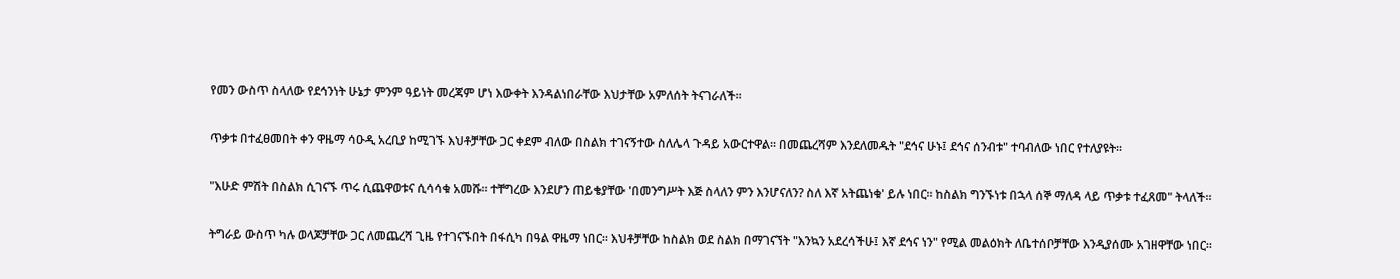የመን ውስጥ ስላለው የደኅንነት ሁኔታ ምንም ዓይነት መረጃም ሆነ እውቀት እንዳልነበራቸው እህታቸው አምለሰት ትናገራለች።

ጥቃቱ በተፈፀመበት ቀን ዋዜማ ሳዑዲ አረቢያ ከሚገኙ እህቶቻቸው ጋር ቀደም ብለው በስልክ ተገናኝተው ስለሌላ ጉዳይ አውርተዋል። በመጨረሻም እንደለመዱት "ደኅና ሁኑ፤ ደኅና ሰንብቱ" ተባብለው ነበር የተለያዩት።

"እሁድ ምሽት በስልክ ሲገናኙ ጥሩ ሲጨዋወቱና ሲሳሳቁ አመሹ። ተቸግረው እንደሆን ጠይቄያቸው 'በመንግሥት እጅ ስላለን ምን እንሆናለን? ስለ እኛ አትጨነቁ' ይሉ ነበር። ከስልክ ግንኙነቱ በኋላ ሰኞ ማለዳ ላይ ጥቃቱ ተፈጸመ" ትላለች።

ትግራይ ውስጥ ካሉ ወላጆቻቸው ጋር ለመጨረሻ ጊዜ የተገናኙበት በፋሲካ በዓል ዋዜማ ነበር። እህቶቻቸው ከስልክ ወደ ስልክ በማገናኘት "እንኳን አደረሳችሁ፤ እኛ ደኅና ነን" የሚል መልዕክት ለቤተሰቦቻቸው እንዲያሰሙ አገዘዋቸው ነበር።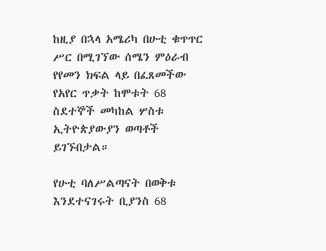ከዚያ በኋላ አሜሪካ በሁቲ ቁጥጥር ሥር በሚገኘው ሰሜን ምዕራብ የየመን ክፍል ላይ በፈጸመችው የአየር ጥቃት ከሞቱት 68 ስደተኞች መካከል ሦስቱ ኢትዮጵያውያን ወጣቶች ይገኙበታል።

የሁቲ ባለሥልጣናት በወቅቱ እንደተናገሩት ቢያንስ 68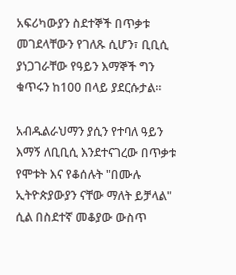አፍሪካውያን ስደተኞች በጥቃቱ መገደላቸውን የገለጹ ሲሆን፣ ቢቢሲ ያነጋገራቸው የዓይን እማኞች ግን ቁጥሩን ከ100 በላይ ያደርሱታል።

አብዱልራህማን ያሲን የተባለ ዓይን እማኝ ለቢቢሲ እንደተናገረው በጥቃቱ የሞቱት እና የቆሰሉት "በሙሉ ኢትዮጵያውያን ናቸው ማለት ይቻላል" ሲል በስደተኛ መቆያው ውስጥ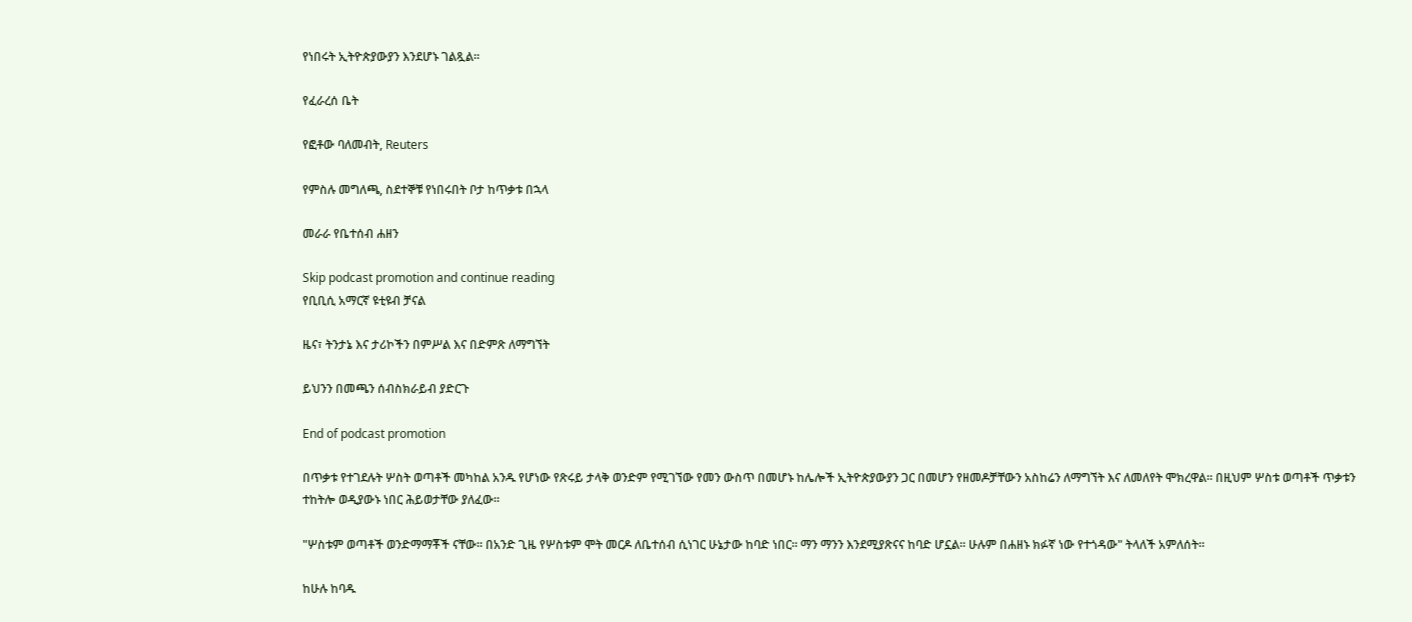የነበሩት ኢትዮጵያውያን እንደሆኑ ገልጿል።

የፈራረሰ ቤት

የፎቶው ባለመብት, Reuters

የምስሉ መግለጫ, ስደተኞቹ የነበሩበት ቦታ ከጥቃቱ በኋላ

መራራ የቤተሰብ ሐዘን

Skip podcast promotion and continue reading
የቢቢሲ አማርኛ ዩቲዩብ ቻናል

ዜና፣ ትንታኔ እና ታሪኮችን በምሥል እና በድምጽ ለማግኘት

ይህንን በመጫን ሰብስክራይብ ያድርጉ

End of podcast promotion

በጥቃቱ የተገደሉት ሦስት ወጣቶች መካከል አንዱ የሆነው የጽሩይ ታላቅ ወንድም የሚገኘው የመን ውስጥ በመሆኑ ከሌሎች ኢትዮጵያውያን ጋር በመሆን የዘመዶቻቸውን አስከሬን ለማግኘት እና ለመለየት ሞክረዋል። በዚህም ሦስቱ ወጣቶች ጥቃቱን ተከትሎ ወዲያውኑ ነበር ሕይወታቸው ያለፈው።

"ሦስቱም ወጣቶች ወንድማማቾች ናቸው። በአንድ ጊዜ የሦስቱም ሞት መርዶ ለቤተሰብ ሲነገር ሁኔታው ከባድ ነበር። ማን ማንን እንደሚያጽናና ከባድ ሆኗል። ሁሉም በሐዘኑ ክፉኛ ነው የተጎዳው" ትላለች አምለሰት።

ከሁሉ ከባዱ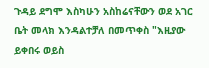ጉዳይ ደግሞ እስካሁን አስከሬናቸውን ወደ አገር ቤት መላክ እንዳልተቻለ በመጥቀስ "እዚያው ይቀበሩ ወይስ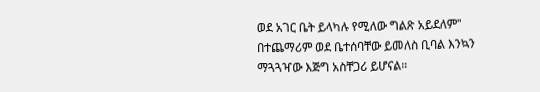ወደ አገር ቤት ይላካሉ የሚለው ግልጽ አይደለም" በተጨማሪም ወደ ቤተሰባቸው ይመለስ ቢባል እንኳን ማጓጓዣው እጅግ አስቸጋሪ ይሆናል።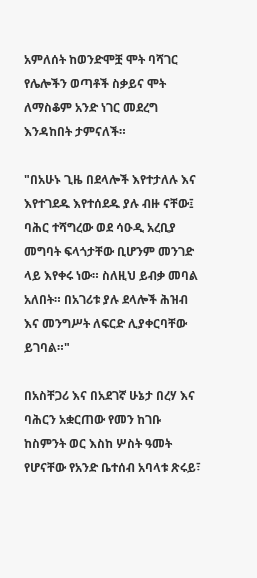አምለሰት ከወንድሞቿ ሞት ባሻገር የሌሎችን ወጣቶች ስቃይና ሞት ለማስቆም አንድ ነገር መደረግ እንዳከበት ታምናለች።

"በአሁኑ ጊዜ በደላሎች እየተታለሉ እና እየተገደዱ እየተሰደዱ ያሉ ብዙ ናቸው፤ ባሕር ተሻግረው ወደ ሳዑዲ አረቢያ መግባት ፍላጎታቸው ቢሆንም መንገድ ላይ እየቀሩ ነው። ስለዚህ ይብቃ መባል አለበት። በአገሪቱ ያሉ ደላሎች ሕዝብ እና መንግሥት ለፍርድ ሊያቀርባቸው ይገባል።"

በአስቸጋሪ እና በአደገኛ ሁኔታ በረሃ እና ባሕርን አቋርጠው የመን ከገቡ ከስምንት ወር እስከ ሦስት ዓመት የሆናቸው የአንድ ቤተሰብ አባላቱ ጽሩይ፣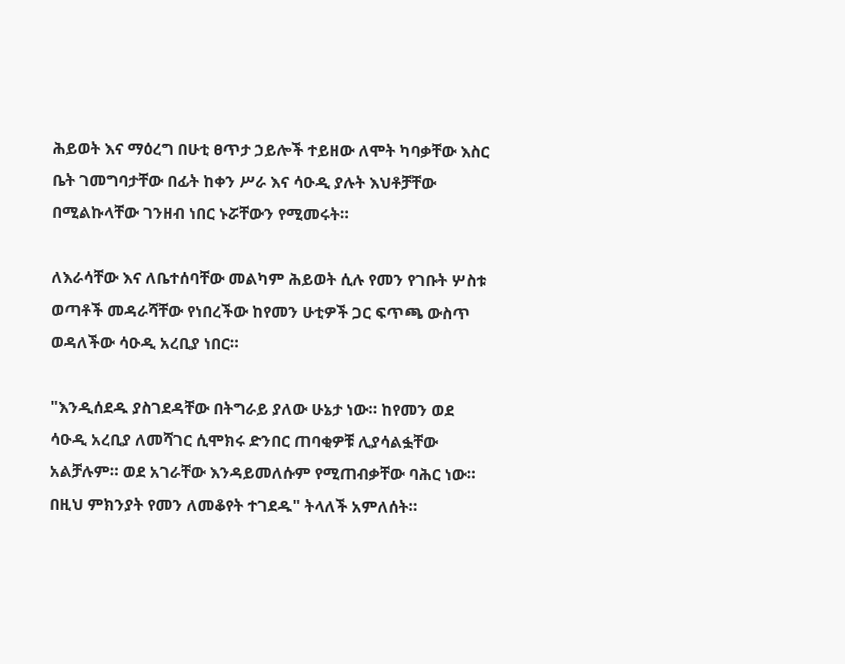ሕይወት እና ማዕረግ በሁቲ ፀጥታ ኃይሎች ተይዘው ለሞት ካባቃቸው እስር ቤት ገመግባታቸው በፊት ከቀን ሥራ እና ሳዑዲ ያሉት እህቶቻቸው በሚልኩላቸው ገንዘብ ነበር ኑሯቸውን የሚመሩት።

ለእራሳቸው እና ለቤተሰባቸው መልካም ሕይወት ሲሉ የመን የገቡት ሦስቱ ወጣቶች መዳራሻቸው የነበረችው ከየመን ሁቲዎች ጋር ፍጥጫ ውስጥ ወዳለችው ሳዑዲ አረቢያ ነበር።

"እንዲሰደዱ ያስገደዳቸው በትግራይ ያለው ሁኔታ ነው። ከየመን ወደ ሳዑዲ አረቢያ ለመሻገር ሲሞክሩ ድንበር ጠባቂዎቹ ሊያሳልፏቸው አልቻሉም። ወደ አገራቸው እንዳይመለሱም የሚጠብቃቸው ባሕር ነው። በዚህ ምክንያት የመን ለመቆየት ተገደዱ" ትላለች አምለሰት።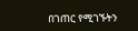በገጠር የሚገኙትን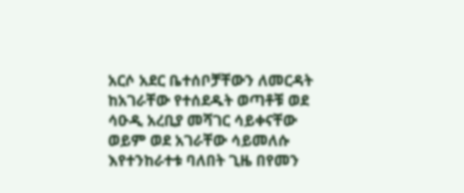አርሶ አደር ቤተሰቦቻቸውን ለመርዳት ከአገራቸው የተሰደዱት ወጣቶቹ ወደ ሳዑዲ አረቢያ መሻገር ሳይቀናቸው ወይም ወደ አገራቸው ሳይመለሱ እየተንከራተቱ ባለበት ጊዜ በየመን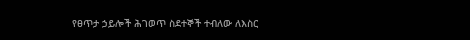የፀጥታ ኃይሎች ሕገወጥ ስደተኞች ተብለው ለእስር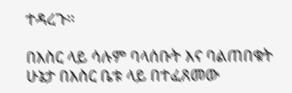ተዳረጉ።

በእስር ላይ ሳሉም ባላሰቡት እና ባልጠበቁት ሁኔታ በእስር ቤቱ ላይ በተፈጸመው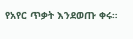የአየር ጥቃት እንደወጡ ቀሩ።